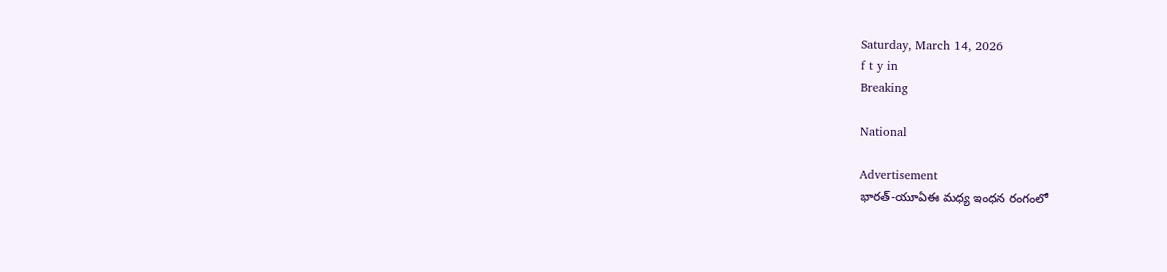Saturday, March 14, 2026
f t y in
Breaking

National

Advertisement
భారత్-యూఏఈ మధ్య ఇంధన రంగంలో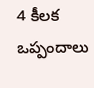4 కీలక ఒప్పందాలు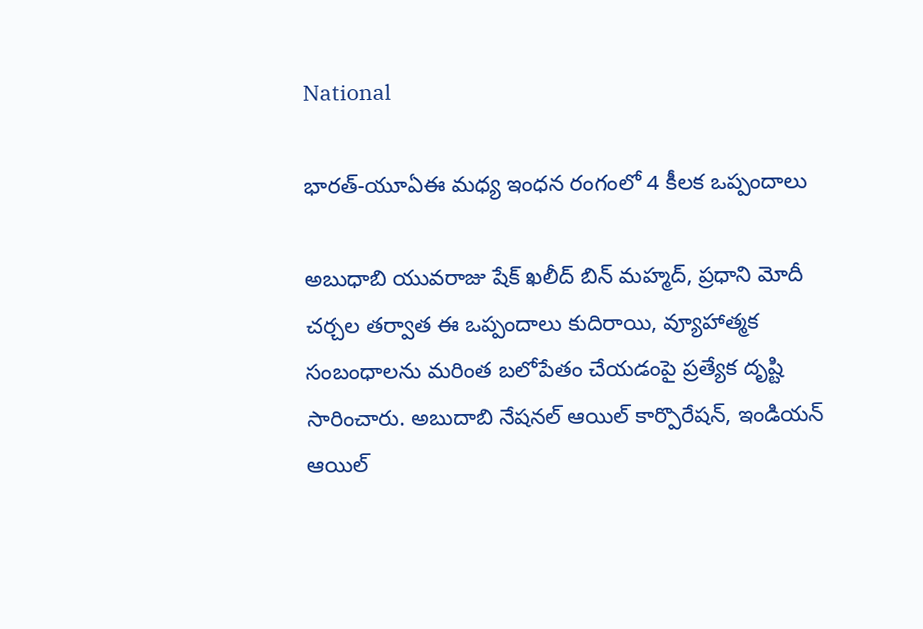National

భారత్-యూఏఈ మధ్య ఇంధన రంగంలో 4 కీలక ఒప్పందాలు

అబుధాబి యువరాజు షేక్ ఖలీద్ బిన్ మహ్మద్, ప్రధాని మోదీ చర్చల తర్వాత ఈ ఒప్పందాలు కుదిరాయి, వ్యూహాత్మక సంబంధాలను మరింత బలోపేతం చేయడంపై ప్రత్యేక దృష్టి సారించారు. అబుదాబి నేషనల్‌ ఆయిల్‌ కార్పొరేషన్, ఇండియన్‌ ఆయిల్‌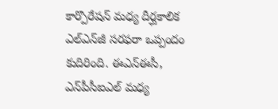కార్పొరేషన్‌ మధ్య దీర్ఘకాలిక ఎల్‌ఎన్‌జీ సరఫరా ఒప్పందం కుదిరింది. ఈఎన్‌ఈసీ, ఎన్‌పీసీఐఎల్‌ మధ్య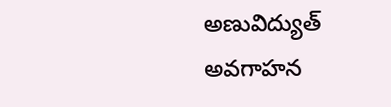అణువిద్యుత్‌ అవగాహన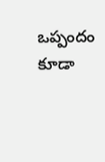ఒప్పందం కూడా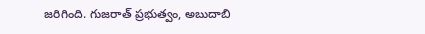జరిగింది. గుజరాత్‌ ప్రభుత్వం, అబుదాబి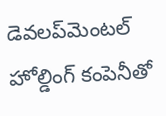డెవలప్‌మెంటల్‌ హోల్డింగ్‌ కంపెనీతో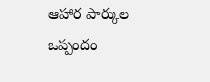ఆహార పార్కుల ఒప్పందం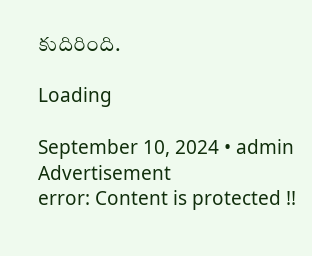కుదిరింది.

Loading

September 10, 2024 • admin
Advertisement
error: Content is protected !!